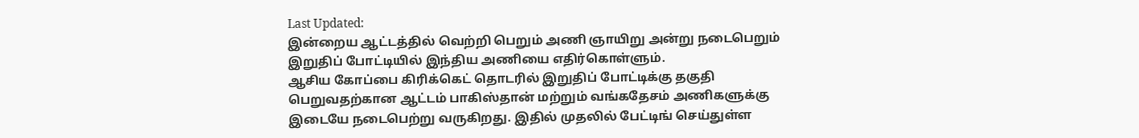Last Updated:
இன்றைய ஆட்டத்தில் வெற்றி பெறும் அணி ஞாயிறு அன்று நடைபெறும் இறுதிப் போட்டியில் இந்திய அணியை எதிர்கொள்ளும்.
ஆசிய கோப்பை கிரிக்கெட் தொடரில் இறுதிப் போட்டிக்கு தகுதி பெறுவதற்கான ஆட்டம் பாகிஸ்தான் மற்றும் வங்கதேசம் அணிகளுக்கு இடையே நடைபெற்று வருகிறது. இதில் முதலில் பேட்டிங் செய்துள்ள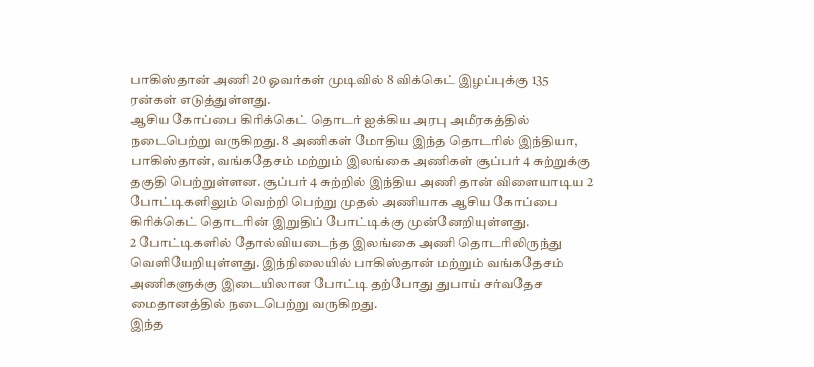பாகிஸ்தான் அணி 20 ஓவர்கள் முடிவில் 8 விக்கெட் இழப்புக்கு 135 ரன்கள் எடுத்துள்ளது.
ஆசிய கோப்பை கிரிக்கெட் தொடர் ஐக்கிய அரபு அமீரகத்தில் நடைபெற்று வருகிறது. 8 அணிகள் மோதிய இந்த தொடரில் இந்தியா, பாகிஸ்தான், வங்கதேசம் மற்றும் இலங்கை அணிகள் சூப்பர் 4 சுற்றுக்கு தகுதி பெற்றுள்ளன. சூப்பர் 4 சுற்றில் இந்திய அணி தான் விளையாடிய 2 போட்டிகளிலும் வெற்றி பெற்று முதல் அணியாக ஆசிய கோப்பை கிரிக்கெட் தொடரின் இறுதிப் போட்டிக்கு முன்னேறியுள்ளது.
2 போட்டிகளில் தோல்வியடைந்த இலங்கை அணி தொடரிலிருந்து வெளியேறியுள்ளது. இந்நிலையில் பாகிஸ்தான் மற்றும் வங்கதேசம் அணிகளுக்கு இடையிலான போட்டி தற்போது துபாய் சர்வதேச மைதானத்தில் நடைபெற்று வருகிறது.
இந்த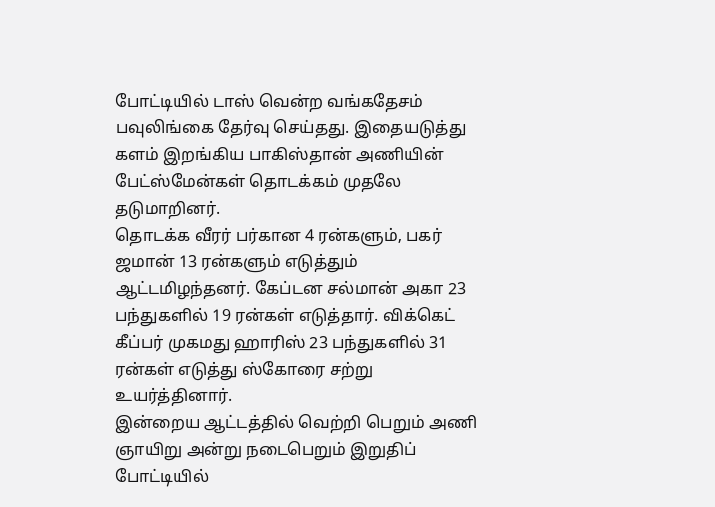போட்டியில் டாஸ் வென்ற வங்கதேசம் பவுலிங்கை தேர்வு செய்தது. இதையடுத்து களம் இறங்கிய பாகிஸ்தான் அணியின் பேட்ஸ்மேன்கள் தொடக்கம் முதலே தடுமாறினர்.
தொடக்க வீரர் பர்கான 4 ரன்களும், பகர் ஜமான் 13 ரன்களும் எடுத்தும் ஆட்டமிழந்தனர். கேப்டன சல்மான் அகா 23 பந்துகளில் 19 ரன்கள் எடுத்தார். விக்கெட் கீப்பர் முகமது ஹாரிஸ் 23 பந்துகளில் 31 ரன்கள் எடுத்து ஸ்கோரை சற்று உயர்த்தினார்.
இன்றைய ஆட்டத்தில் வெற்றி பெறும் அணி ஞாயிறு அன்று நடைபெறும் இறுதிப் போட்டியில்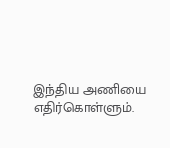இந்திய அணியை எதிர்கொள்ளும்.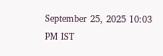September 25, 2025 10:03 PM IST